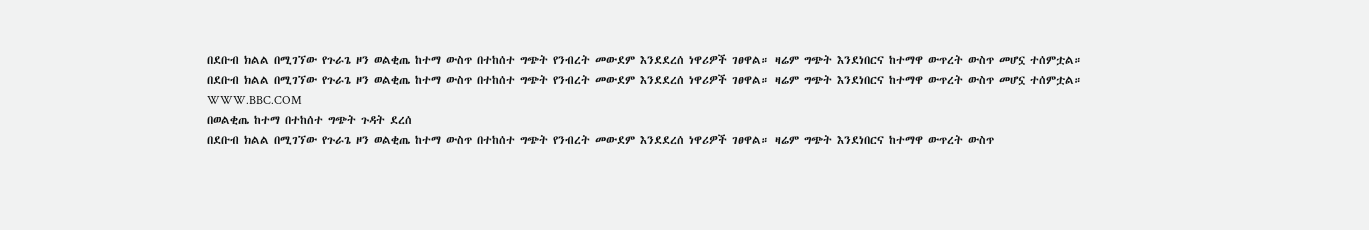በደቡብ ክልል በሚገኘው የጉራጌ ዞን ወልቂጤ ከተማ ውስጥ በተከሰተ ግጭት የንብረት መውደም እንደደረሰ ነዋሪዎች ገፀዋል። ዛሬም ግጭት እንደነበርና ከተማዋ ውጥረት ውስጥ መሆኗ ተሰምቷል።
በደቡብ ክልል በሚገኘው የጉራጌ ዞን ወልቂጤ ከተማ ውስጥ በተከሰተ ግጭት የንብረት መውደም እንደደረሰ ነዋሪዎች ገፀዋል። ዛሬም ግጭት እንደነበርና ከተማዋ ውጥረት ውስጥ መሆኗ ተሰምቷል።
WWW.BBC.COM
በወልቂጤ ከተማ በተከሰተ ግጭት ጉዳት ደረሰ
በደቡብ ክልል በሚገኘው የጉራጌ ዞን ወልቂጤ ከተማ ውስጥ በተከሰተ ግጭት የንብረት መውደም እንደደረሰ ነዋሪዎች ገፀዋል። ዛሬም ግጭት እንደነበርና ከተማዋ ውጥረት ውስጥ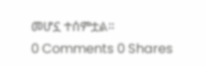መሆኗ ተሰምቷል።
0 Comments 0 Shares